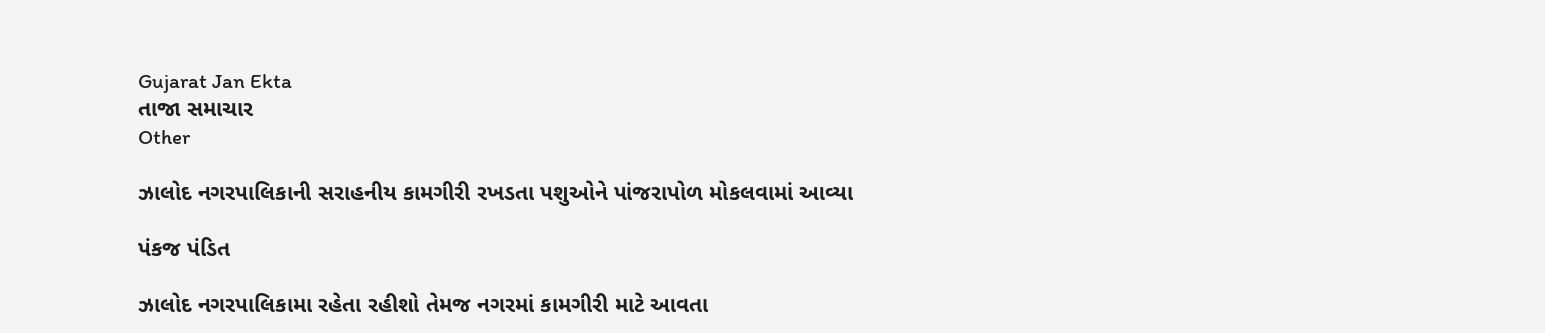Gujarat Jan Ekta
તાજા સમાચાર
Other

ઝાલોદ નગરપાલિકાની સરાહનીય કામગીરી રખડતા પશુઓને પાંજરાપોળ મોકલવામાં આવ્યા

પંકજ પંડિત

ઝાલોદ નગરપાલિકામા રહેતા રહીશો તેમજ નગરમાં કામગીરી માટે આવતા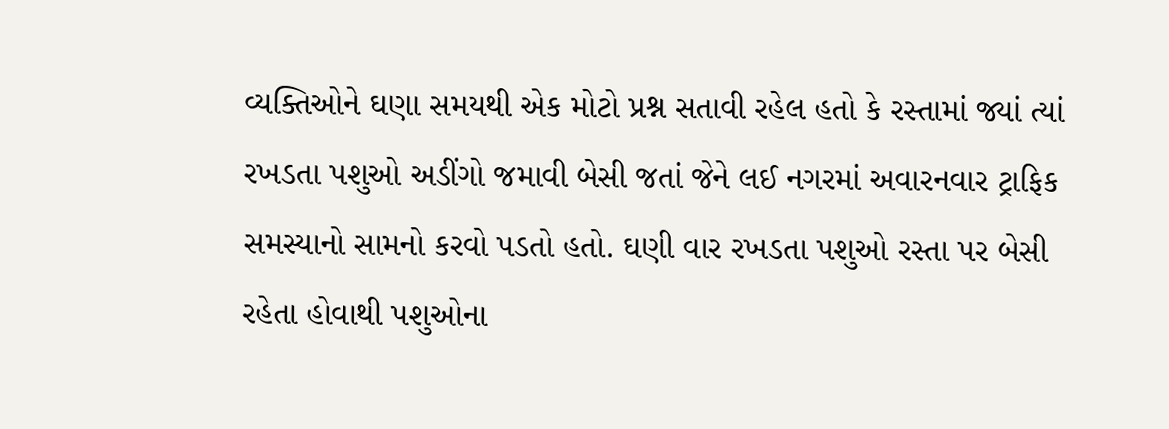વ્યક્તિઓને ઘણા સમયથી એક મોટો પ્રશ્ન સતાવી રહેલ હતો કે રસ્તામાં જ્યાં ત્યાં રખડતા પશુઓ અડીંગો જમાવી બેસી જતાં જેને લઈ નગરમાં અવારનવાર ટ્રાફિક સમસ્યાનો સામનો કરવો પડતો હતો. ઘણી વાર રખડતા પશુઓ રસ્તા પર બેસી રહેતા હોવાથી પશુઓના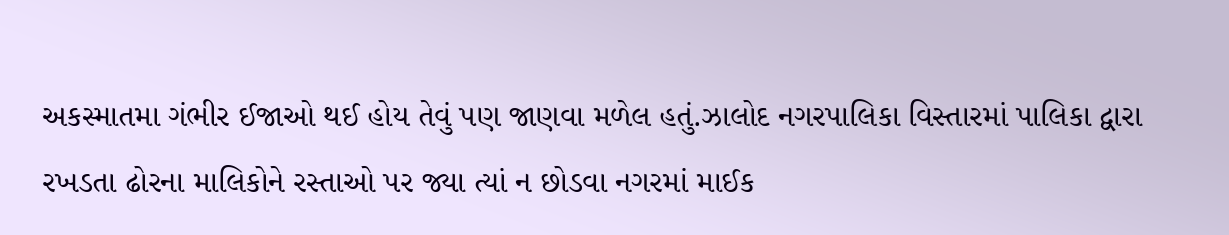અકસ્માતમા ગંભીર ઈજાઓ થઈ હોય તેવું પણ જાણવા મળેલ હતું.ઝાલોદ નગરપાલિકા વિસ્તારમાં પાલિકા દ્વારા રખડતા ઢોરના માલિકોને રસ્તાઓ પર જ્યા ત્યાં ન છોડવા નગરમાં માઈક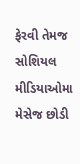ફેરવી તેમજ સોશિયલ મીડિયાઓમા મેસેજ છોડી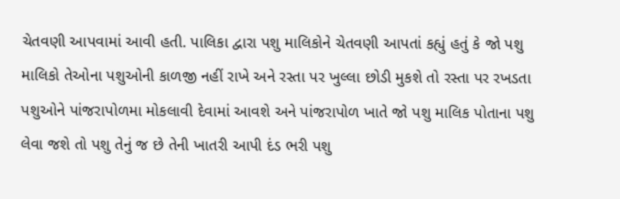ચેતવણી આપવામાં આવી હતી. પાલિકા દ્વારા પશુ માલિકોને ચેતવણી આપતાં કહ્યું હતું કે જો પશુ માલિકો તેઓના પશુઓની કાળજી નહીં રાખે અને રસ્તા પર ખુલ્લા છોડી મુકશે તો રસ્તા પર રખડતા પશુઓને પાંજરાપોળમા મોકલાવી દેવામાં આવશે અને પાંજરાપોળ ખાતે જો પશુ માલિક પોતાના પશુ લેવા જશે તો પશુ તેનું જ છે તેની ખાતરી આપી દંડ ભરી પશુ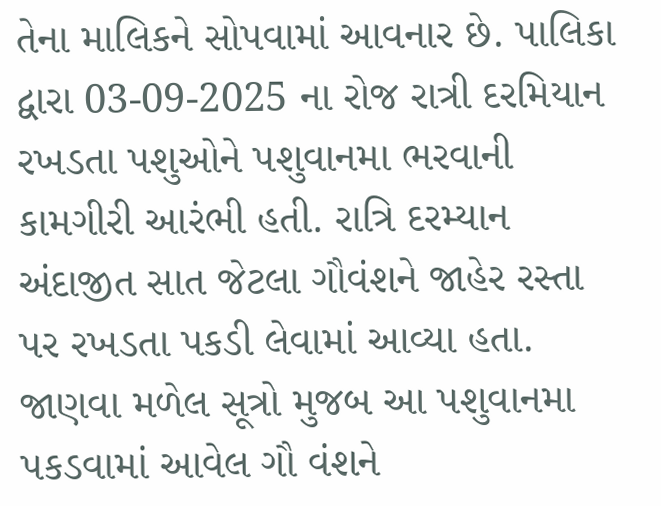તેના માલિકને સોપવામાં આવનાર છે. પાલિકા દ્વારા 03-09-2025 ના રોજ રાત્રી દરમિયાન રખડતા પશુઓને પશુવાનમા ભરવાની કામગીરી આરંભી હતી. રાત્રિ દરમ્યાન અંદાજીત સાત જેટલા ગૌવંશને જાહેર રસ્તા પર રખડતા પકડી લેવામાં આવ્યા હતા. જાણવા મળેલ સૂત્રો મુજબ આ પશુવાનમા પકડવામાં આવેલ ગૌ વંશને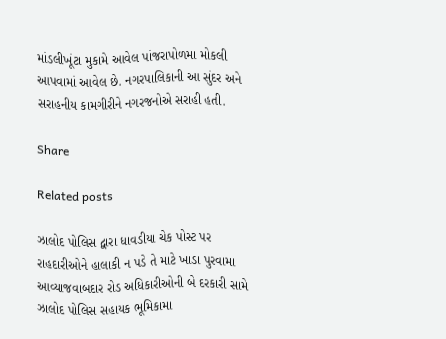માંડલીખૂંટા મુકામે આવેલ પાંજરાપોળમા મોકલી આપવામાં આવેલ છે. નગરપાલિકાની આ સુંદર અને સરાહનીય કામગીરીને નગરજનોએ સરાહી હતી.

Share

Related posts

ઝાલોદ પોલિસ દ્વારા ધાવડીયા ચેક પોસ્ટ પર રાહદારીઓને હાલાકી ન પડે તે માટે ખાડા પુરવામા આવ્યાજવાબદાર રોડ અધિકારીઓની બે દરકારી સામે ઝાલોદ પોલિસ સહાયક ભૂમિકામા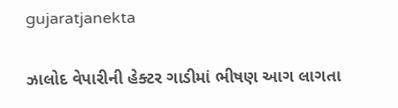gujaratjanekta

ઝાલોદ વેપારીની હેક્ટર ગાડીમાં ભીષણ આગ લાગતા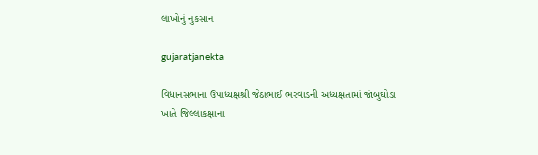લાખોનું નુકસાન

gujaratjanekta

વિધાનસભાના ઉપાધ્યક્ષશ્રી જેઠાભાઈ ભરવાડની અધ્યક્ષતામાં જાંબુઘોડા ખાતે જિલ્લાકક્ષાના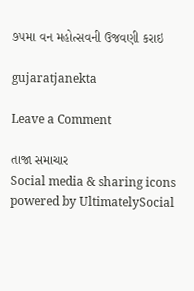૭૫મા વન મહોત્સવની ઉજવણી કરાઇ

gujaratjanekta

Leave a Comment

તાજા સમાચાર
Social media & sharing icons powered by UltimatelySocial